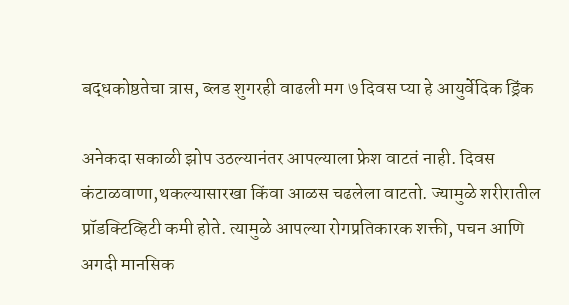बद्धकोष्ठतेचा त्रास, ब्लड शुगरही वाढली मग ७ दिवस प्या हे आयुर्वेदिक ड्रिंक

अनेकदा सकाळी झोप उठल्यानंतर आपल्याला फ्रेश वाटतं नाही. दिवस कंटाळवाणा,थकल्यासारखा किंवा आळस चढलेला वाटतो. ज्यामुळे शरीरातील प्रॉडक्टिव्हिटी कमी होते. त्यामुळे आपल्या रोगप्रतिकारक शक्ती, पचन आणि अगदी मानसिक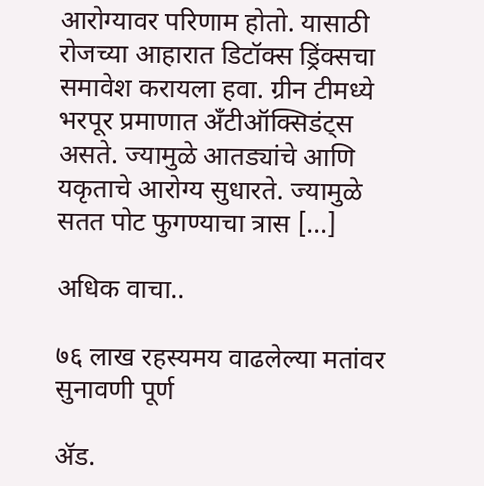आरोग्यावर परिणाम होतो. यासाठी रोजच्या आहारात डिटॉक्स ड्रिंक्सचा समावेश करायला हवा. ग्रीन टीमध्ये भरपूर प्रमाणात अँटीऑक्सिडंट्स असते. ज्यामुळे आतड्यांचे आणि यकृताचे आरोग्य सुधारते. ज्यामुळे सतत पोट फुगण्याचा त्रास […]

अधिक वाचा..

७६ लाख रहस्यमय वाढलेल्या मतांवर सुनावणी पूर्ण

ॲड.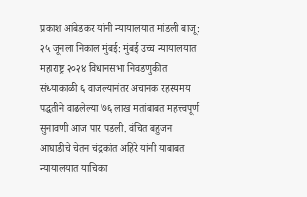प्रकाश आंबेडकर यांनी न्यायालयात मांडली बाजू: २५ जूनला निकाल मुंबई: मुंबई उच्च न्यायालयात महाराष्ट्र २०२४ विधानसभा निवडणुकीत संध्याकाळी ६ वाजल्यानंतर अचानक रहस्यमय पद्धतीने वाढलेल्या ७६ लाख मतांबाबत महत्त्वपूर्ण सुनावणी आज पार पडली. वंचित बहुजन आघाडीचे चेतन चंद्रकांत अहिरे यांनी याबाबत न्यायालयात याचिका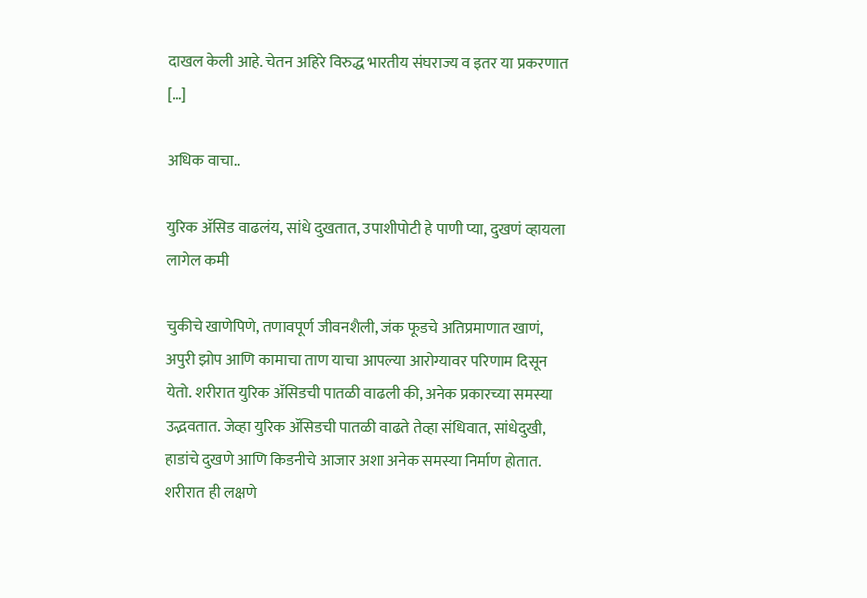दाखल केली आहे. चेतन अहिरे विरुद्ध भारतीय संघराज्य व इतर या प्रकरणात […]

अधिक वाचा..

युरिक ॲसिड वाढलंय, सांधे दुखतात, उपाशीपोटी हे पाणी प्या, दुखणं व्हायला लागेल कमी

चुकीचे खाणेपिणे, तणावपूर्ण जीवनशैली, जंक फूडचे अतिप्रमाणात खाणं, अपुरी झोप आणि कामाचा ताण याचा आपल्या आरोग्यावर परिणाम दिसून येतो. शरीरात युरिक ॲसिडची पातळी वाढली की, अनेक प्रकारच्या समस्या उद्भवतात. जेव्हा युरिक ॲसिडची पातळी वाढते तेव्हा संधिवात, सांधेदुखी, हाडांचे दुखणे आणि किडनीचे आजार अशा अनेक समस्या निर्माण होतात. शरीरात ही लक्षणे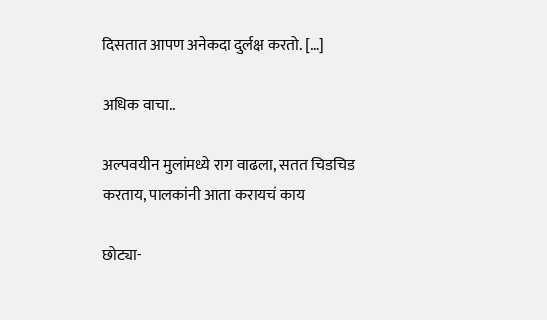दिसतात आपण अनेकदा दुर्लक्ष करतो. […]

अधिक वाचा..

अल्पवयीन मुलांमध्ये राग वाढला, सतत चिडचिड करताय, पालकांनी आता करायचं काय

छोट्या-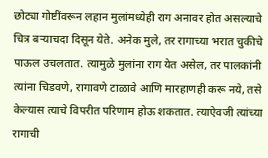छोट्या गोष्टींवरून लहान मुलांमध्येही राग अनावर होत असल्याचे चित्र बऱ्याचदा दिसून येते. अनेक मुले, तर रागाच्या भरात चुकीचे पाऊल उचलतात. त्यामुळे मुलांना राग येत असेल, तर पालकांनी त्यांना चिडवणे, रागावणे टाळावे आणि मारहाणही करू नये, तसे केल्यास त्याचे विपरीत परिणाम होऊ शकतात. त्याऐवजी त्यांच्या रागाची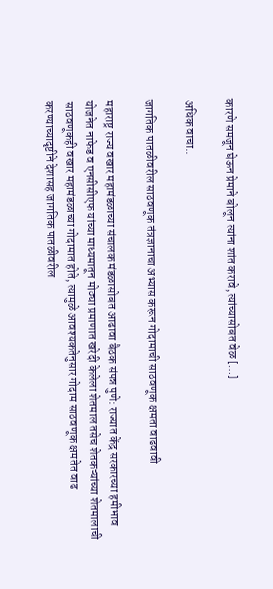कारणे समजून घेऊन प्रेमाने बोलून त्यांना शांत करावे, त्यांच्यासोबत वेळ […]

अधिक वाचा..

जागतिक पातळीवरील साठवणूक तंत्रज्ञानाचा अभ्यास करून गोदामाची साठवणूक क्षमता वाढवावी

महाराष्ट्र राज्य वखार महामंडळाच्या संचालक मंडळासोबत आढावा बैठक संपन्न पुणे: राज्यात केंद्र सरकारच्या हमीभाव योजनेत नाफेड व एनसीसीएफ यांच्या माध्यमातून मोठ्या प्रमाणात खरेदी केलेला शेतमाल तसेच शेतकऱ्यांच्या शेतमालाची साठवणूकही वखार महामंडळाच्या गोदामात होते, त्यामुळे आवश्यकतेनुसार गोदाम साठवणूक क्षमतेत वाढ करण्याच्यादृष्टीने देशासह जागतिक पातळीवरील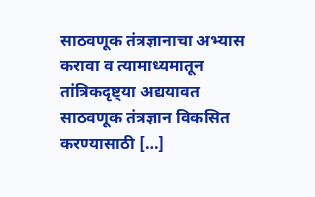साठवणूक तंत्रज्ञानाचा अभ्यास करावा व त्यामाध्यमातून तांत्रिकदृष्ट्या अद्ययावत साठवणूक तंत्रज्ञान विकसित करण्यासाठी […]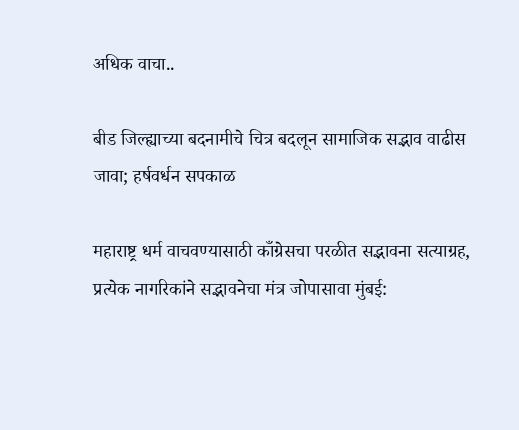अधिक वाचा..

बीड जिल्ह्याच्या बदनामीचे चित्र बदलून सामाजिक सद्भाव वाढीस जावा; हर्षवर्धन सपकाळ

महाराष्ट्र धर्म वाचवण्यासाठी काँग्रेसचा परळीत सद्भावना सत्याग्रह, प्रत्येक नागरिकांने सद्भावनेचा मंत्र जोपासावा मुंबई: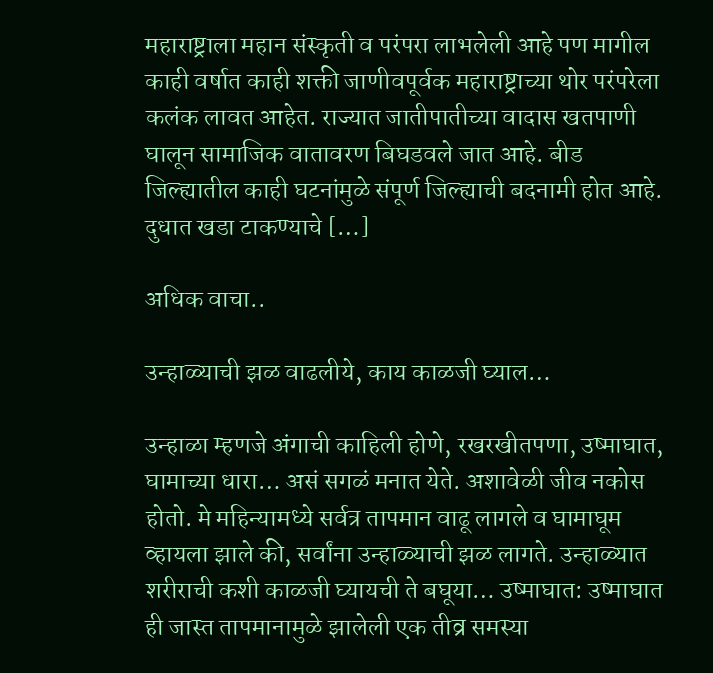महाराष्ट्राला महान संस्कृती व परंपरा लाभलेली आहे पण मागील काही वर्षात काही शक्ती जाणीवपूर्वक महाराष्ट्राच्या थोर परंपरेला कलंक लावत आहेत. राज्यात जातीपातीच्या वादास खतपाणी घालून सामाजिक वातावरण बिघडवले जात आहे. बीड जिल्ह्यातील काही घटनांमुळे संपूर्ण जिल्ह्याची बदनामी होत आहे. दुधात खडा टाकण्याचे […]

अधिक वाचा..

उन्हाळ्याची झळ वाढलीये, काय काळजी घ्याल…

उन्हाळा म्हणजे अंगाची काहिली होणे, रखरखीतपणा, उष्माघात, घामाच्या धारा… असं सगळं मनात येते. अशावेळी जीव नकोस होतो. मे महिन्यामध्ये सर्वत्र तापमान वाढू लागले व घामाघूम व्हायला झाले की, सर्वांना उन्हाळ्याची झळ लागते. उन्हाळ्यात शरीराची कशी काळजी घ्यायची ते बघूया… उष्माघात: उष्माघात ही जास्त तापमानामुळे झालेली एक तीव्र समस्या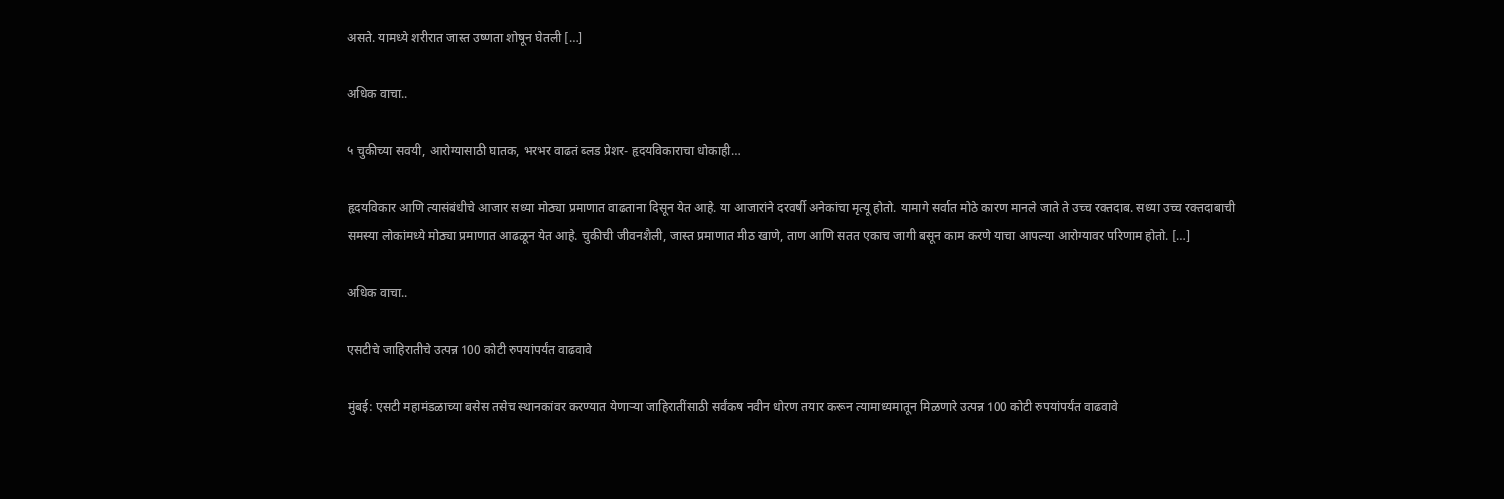असते. यामध्ये शरीरात जास्त उष्णता शोषून घेतली […]

अधिक वाचा..

५ चुकीच्या सवयी, आरोग्यासाठी घातक, भरभर वाढतं ब्लड प्रेशर- हृदयविकाराचा धोकाही…

हृदयविकार आणि त्यासंबंधीचे आजार सध्या मोठ्या प्रमाणात वाढताना दिसून येत आहे. या आजारांने दरवर्षी अनेकांचा मृत्यू होतो. यामागे सर्वात मोठे कारण मानले जाते ते उच्च रक्तदाब. सध्या उच्च रक्तदाबाची समस्या लोकांमध्ये मोठ्या प्रमाणात आढळून येत आहे. चुकीची जीवनशैली, जास्त प्रमाणात मीठ खाणे, ताण आणि सतत एकाच जागी बसून काम करणे याचा आपल्या आरोग्यावर परिणाम होतो. […]

अधिक वाचा..

एसटीचे जाहिरातीचे उत्पन्न 100 कोटी रुपयांपर्यंत वाढवावे

मुंबई: एसटी महामंडळाच्या बसेस तसेच स्थानकांवर करण्यात येणाऱ्या जाहिरातींसाठी सर्वंकष नवीन धोरण तयार करून त्यामाध्यमातून मिळणारे उत्पन्न 100 कोटी रुपयांपर्यंत वाढवावे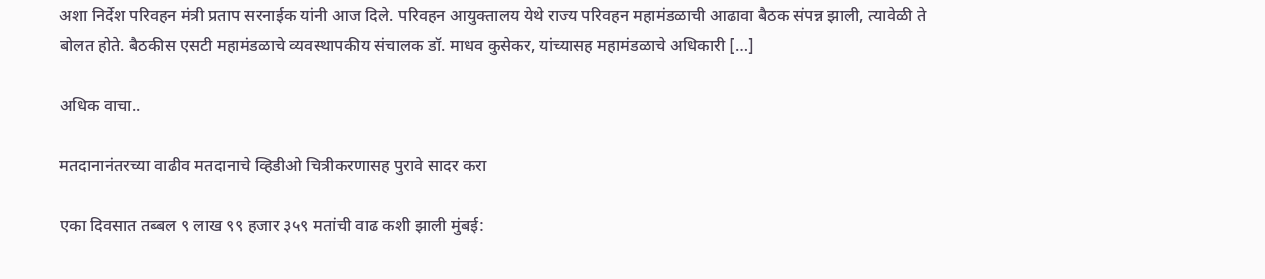अशा निर्देश परिवहन मंत्री प्रताप सरनाईक यांनी आज दिले. परिवहन आयुक्तालय येथे राज्य परिवहन महामंडळाची आढावा बैठक संपन्न झाली, त्यावेळी ते बोलत होते. बैठकीस एसटी महामंडळाचे व्यवस्थापकीय संचालक डॉ. माधव कुसेकर, यांच्यासह महामंडळाचे अधिकारी […]

अधिक वाचा..

मतदानानंतरच्या वाढीव मतदानाचे व्हिडीओ चित्रीकरणासह पुरावे सादर करा

एका दिवसात तब्बल ९ लाख ९९ हजार ३५९ मतांची वाढ कशी झाली मुंबई: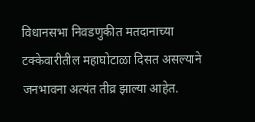विधानसभा निवडणुकीत मतदानाच्या टक्केवारीतील महाघोटाळा दिसत असल्याने जनभावना अत्यंत तीव्र झाल्या आहेत.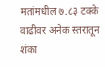मतांमधील ७.८३ टक्के वाढीवर अनेक स्तरातून शंका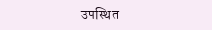उपस्थित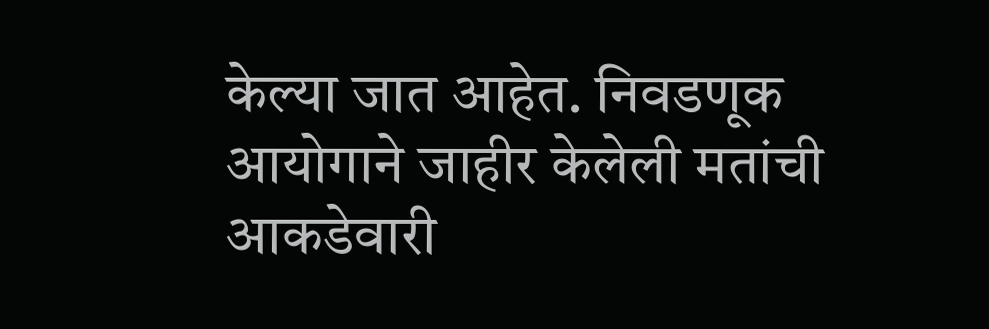केल्या जात आहेत. निवडणूक आयोगाने जाहीर केलेली मतांची आकडेवारी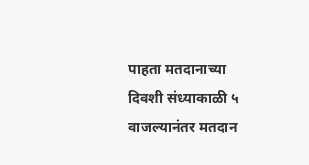पाहता मतदानाच्या दिवशी संध्याकाळी ५ वाजल्यानंतर मतदान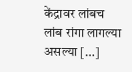केंद्रावर लांबच लांब रांगा लागल्या असल्या […]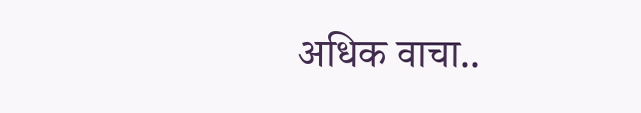अधिक वाचा..